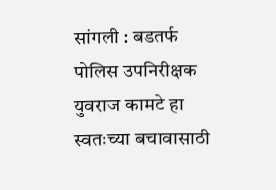सांगली : बडतर्फ पोलिस उपनिरीक्षक युवराज कामटे हा स्वतःच्या बचावासाठी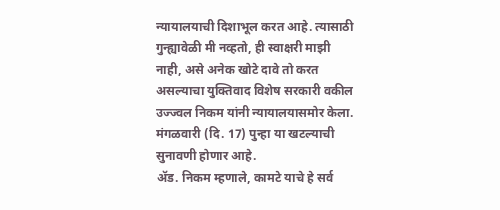न्यायालयाची दिशाभूल करत आहे. त्यासाठी गुन्ह्यावेळी मी नव्हतो, ही स्वाक्षरी माझी नाही, असे अनेक खोटे दावे तो करत असल्याचा युक्तिवाद विशेष सरकारी वकील उज्ज्वल निकम यांनी न्यायालयासमोर केला. मंगळवारी (दि. 17) पुन्हा या खटल्याची सुनावणी होणार आहे.
ॲड. निकम म्हणाले, कामटे याचे हे सर्व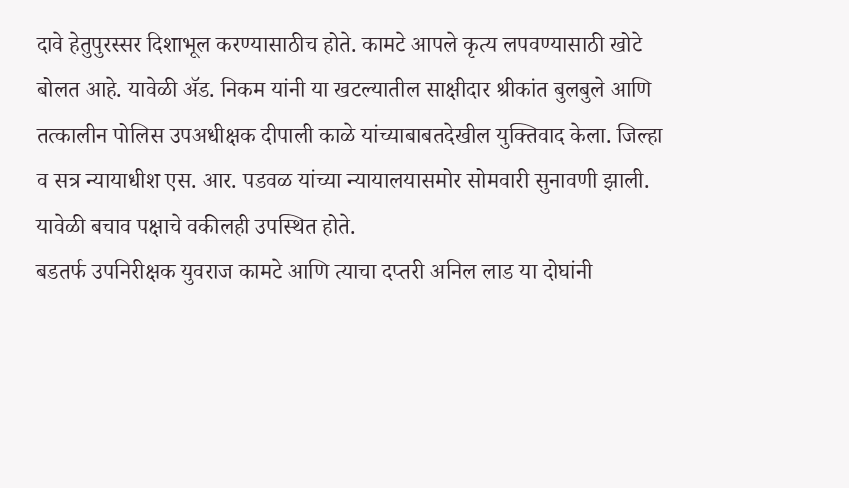दावे हेतुपुरस्सर दिशाभूल करण्यासाठीच होते. कामटे आपले कृत्य लपवण्यासाठी खोटे बोलत आहे. यावेळी ॲड. निकम यांनी या खटल्यातील साक्षीदार श्रीकांत बुलबुले आणि तत्कालीन पोलिस उपअधीक्षक दीपाली काळे यांच्याबाबतदेखील युक्तिवाद केला. जिल्हा व सत्र न्यायाधीश एस. आर. पडवळ यांच्या न्यायालयासमोर सोमवारी सुनावणी झाली. यावेळी बचाव पक्षाचे वकीलही उपस्थित होते.
बडतर्फ उपनिरीक्षक युवराज कामटे आणि त्याचा दप्तरी अनिल लाड या दोघांनी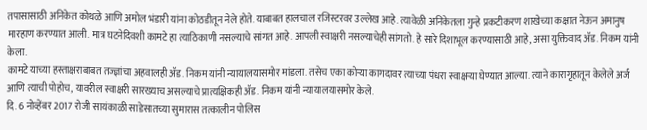तपासासाठी अनिकेत कोथळे आणि अमोल भंडारी यांना कोठडीतून नेले होते. याबाबत हालचाल रजिस्टरवर उल्लेख आहे. त्यावेळी अनिकेतला गुन्हे प्रकटीकरण शाखेच्या कक्षात नेऊन अमानुष मारहाण करण्यात आली. मात्र घटनेदिवशी कामटे हा त्याठिकाणी नसल्याचे सांगत आहे. आपली स्वाक्षरी नसल्याचेही सांगतो. हे सारे दिशाभूल करण्यासाठी आहे, असा युक्तिवाद ॲड. निकम यांनी केला.
कामटे याच्या हस्ताक्षराबाबत तज्ज्ञांचा अहवालही ॲड. निकम यांनी न्यायालयासमोर मांडला. तसेच एका कोऱ्या कागदावर त्याच्या पंधरा स्वाक्षऱ्या घेण्यात आल्या. त्याने कारागृहातून केलेले अर्ज आणि त्याची पोहोच, यावरील स्वाक्षरी सारख्याच असल्याचे प्रात्यक्षिकही ॲड. निकम यांनी न्यायालयासमोर केले.
दि. 6 नोव्हेंबर 2017 रोजी सायंकाळी साडेसातच्या सुमारास तत्कालीन पोलिस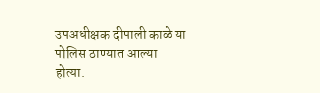उपअधीक्षक दीपाली काळे या पोलिस ठाण्यात आल्या होत्या.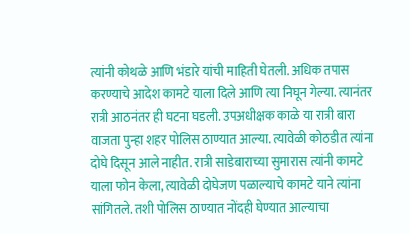त्यांनी कोथळे आणि भंडारे यांची माहिती घेतली. अधिक तपास करण्याचे आदेश कामटे याला दिले आणि त्या निघून गेल्या. त्यानंतर रात्री आठनंतर ही घटना घडली. उपअधीक्षक काळे या रात्री बारा वाजता पुन्हा शहर पोलिस ठाण्यात आल्या. त्यावेळी कोठडीत त्यांना दोघे दिसून आले नाहीत. रात्री साडेबाराच्या सुमारास त्यांनी कामटे याला फोन केला, त्यावेळी दोघेजण पळाल्याचे कामटे याने त्यांना सांगितले. तशी पोलिस ठाण्यात नोंदही घेण्यात आल्याचा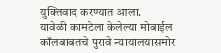युक्तिवाद करण्यात आला.
यावेळी कामटेला केलेल्या मोबाईल कॉलबाबतचे पुरावे न्यायालयासमोर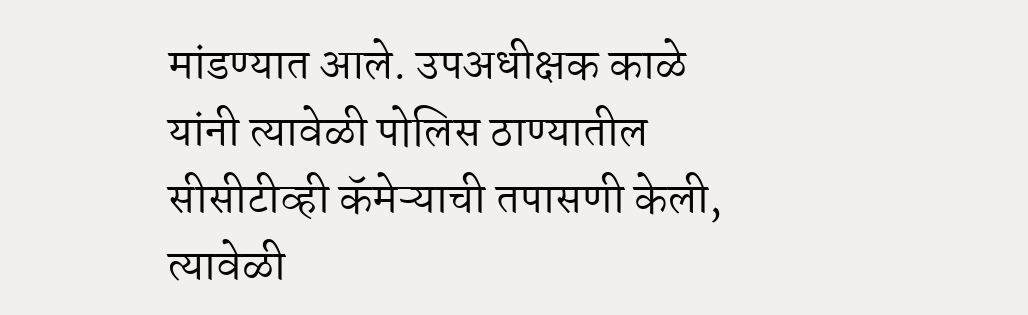मांडण्यात आले. उपअधीक्षक काळे यांनी त्यावेळी पोलिस ठाण्यातील सीसीटीव्ही कॅमेऱ्याची तपासणी केली, त्यावेळी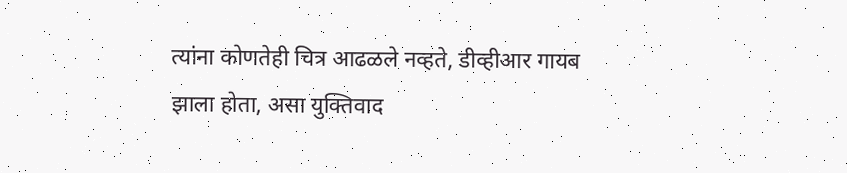त्यांना कोणतेही चित्र आढळले नव्हते, डीव्हीआर गायब झाला होता, असा युक्तिवाद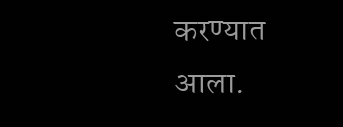करण्यात आला.